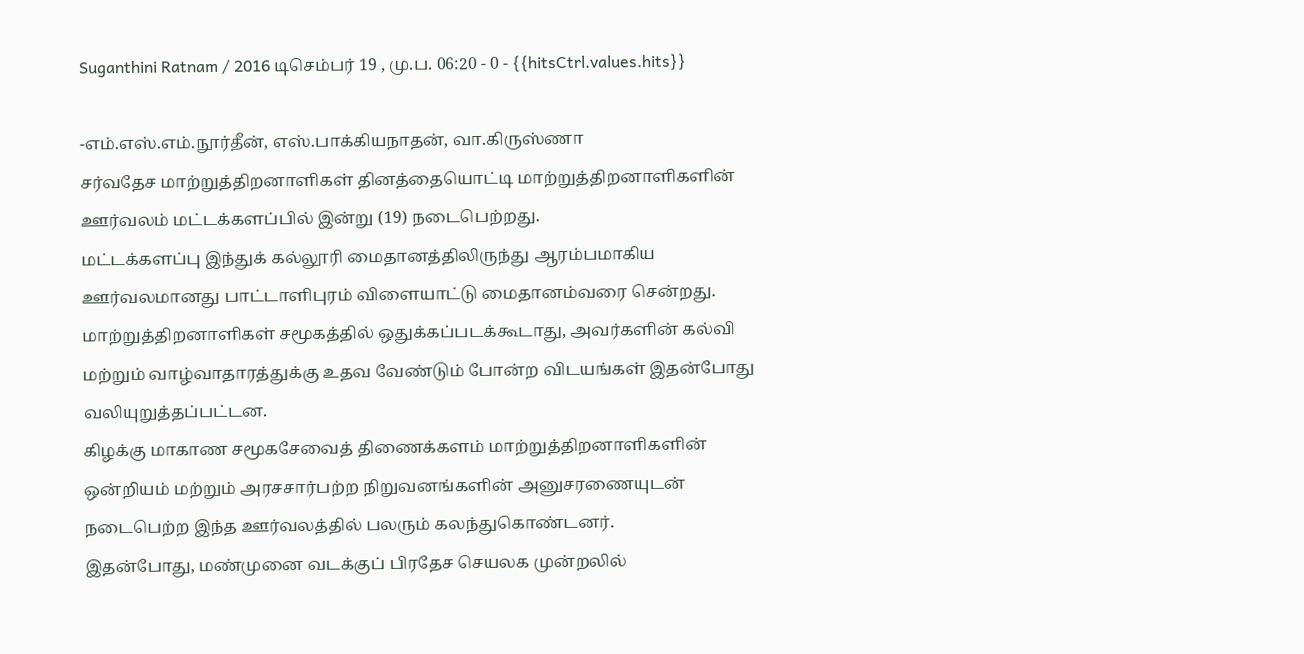Suganthini Ratnam / 2016 டிசெம்பர் 19 , மு.ப. 06:20 - 0 - {{hitsCtrl.values.hits}}

-எம்.எஸ்.எம்.நூர்தீன், எஸ்.பாக்கியநாதன், வா.கிருஸ்ணா
சர்வதேச மாற்றுத்திறனாளிகள் தினத்தையொட்டி மாற்றுத்திறனாளிகளின் ஊர்வலம் மட்டக்களப்பில் இன்று (19) நடைபெற்றது.
மட்டக்களப்பு இந்துக் கல்லூரி மைதானத்திலிருந்து ஆரம்பமாகிய ஊர்வலமானது பாட்டாளிபுரம் விளையாட்டு மைதானம்வரை சென்றது.
மாற்றுத்திறனாளிகள் சமூகத்தில் ஒதுக்கப்படக்கூடாது, அவர்களின் கல்வி மற்றும் வாழ்வாதாரத்துக்கு உதவ வேண்டும் போன்ற விடயங்கள் இதன்போது வலியுறுத்தப்பட்டன.
கிழக்கு மாகாண சமூகசேவைத் திணைக்களம் மாற்றுத்திறனாளிகளின் ஒன்றியம் மற்றும் அரசசார்பற்ற நிறுவனங்களின் அனுசரணையுடன் நடைபெற்ற இந்த ஊர்வலத்தில் பலரும் கலந்துகொண்டனர்.
இதன்போது, மண்முனை வடக்குப் பிரதேச செயலக முன்றலில்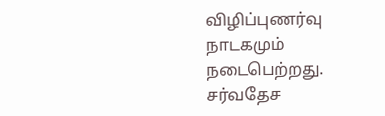விழிப்புணர்வு நாடகமும் நடைபெற்றது.
சர்வதேச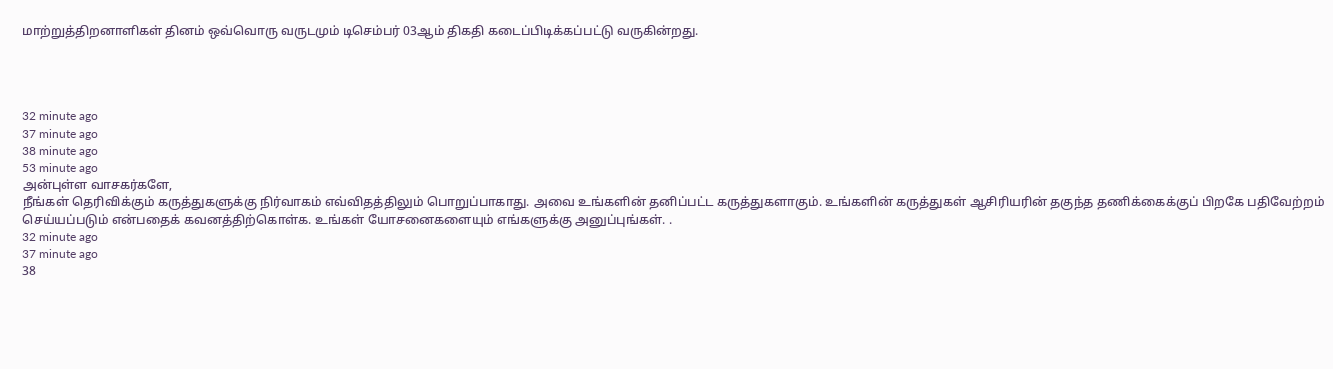மாற்றுத்திறனாளிகள் தினம் ஒவ்வொரு வருடமும் டிசெம்பர் 03ஆம் திகதி கடைப்பிடிக்கப்பட்டு வருகின்றது.




32 minute ago
37 minute ago
38 minute ago
53 minute ago
அன்புள்ள வாசகர்களே,
நீங்கள் தெரிவிக்கும் கருத்துகளுக்கு நிர்வாகம் எவ்விதத்திலும் பொறுப்பாகாது. அவை உங்களின் தனிப்பட்ட கருத்துகளாகும். உங்களின் கருத்துகள் ஆசிரியரின் தகுந்த தணிக்கைக்குப் பிறகே பதிவேற்றம் செய்யப்படும் என்பதைக் கவனத்திற்கொள்க. உங்கள் யோசனைகளையும் எங்களுக்கு அனுப்புங்கள். .
32 minute ago
37 minute ago
38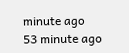minute ago
53 minute ago